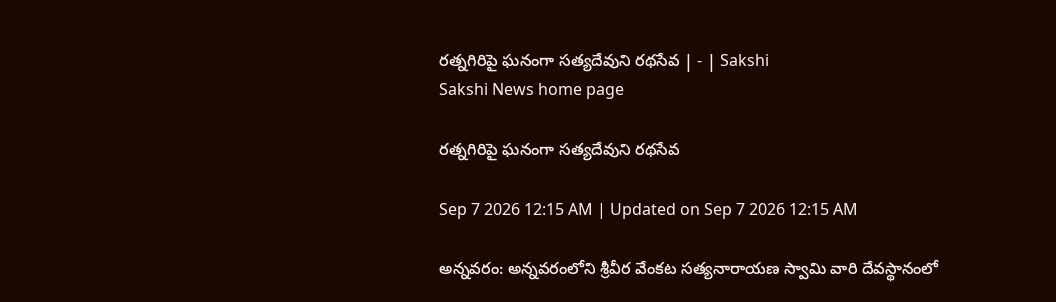రత్నగిరిపై ఘనంగా సత్యదేవుని రథసేవ | - | Sakshi
Sakshi News home page

రత్నగిరిపై ఘనంగా సత్యదేవుని రథసేవ

Sep 7 2026 12:15 AM | Updated on Sep 7 2026 12:15 AM

అన్నవరం: అన్నవరంలోని శ్రీవీర వేంకట సత్యనారాయణ స్వామి వారి దేవస్థానంలో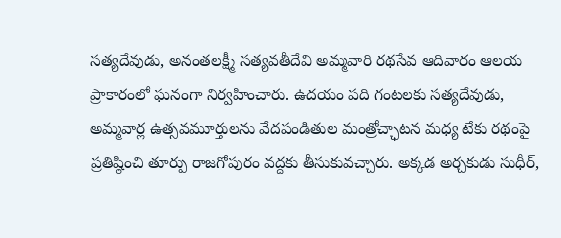సత్యదేవుడు, అనంతలక్ష్మీ సత్యవతీదేవి అమ్మవారి రథసేవ ఆదివారం ఆలయ ప్రాకారంలో ఘనంగా నిర్వహించారు. ఉదయం పది గంటలకు సత్యదేవుడు, అమ్మవార్ల ఉత్సవమూర్తులను వేదపండితుల మంత్రోచ్ఛాటన మధ్య టేకు రథంపై ప్రతిష్ఠించి తూర్పు రాజగోపురం వద్దకు తీసుకువచ్చారు. అక్కడ అర్చకుడు సుధీర్‌,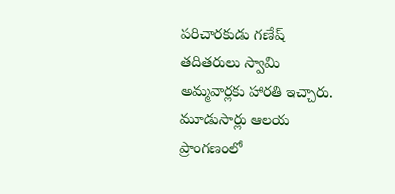పరిచారకుడు గణేష్‌ తదితరులు స్వామి అమ్మవార్లకు హారతి ఇచ్చారు. మూడుసార్లు ఆలయ ప్రాంగణంలో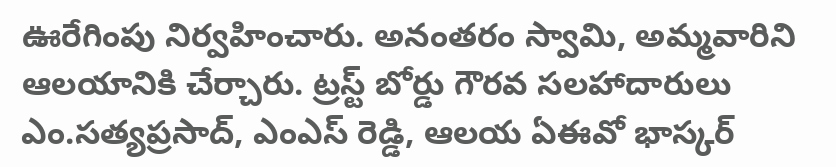ఊరేగింపు నిర్వహించారు. అనంతరం స్వామి, అమ్మవారిని ఆలయానికి చేర్చారు. ట్రస్ట్‌ బోర్డు గౌరవ సలహాదారులు ఎం.సత్యప్రసాద్‌, ఎంఎస్‌ రెడ్డి, ఆలయ ఏఈవో భాస్కర్‌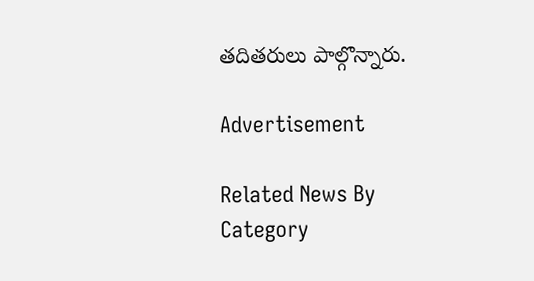తదితరులు పాల్గొన్నారు.

Advertisement

Related News By Category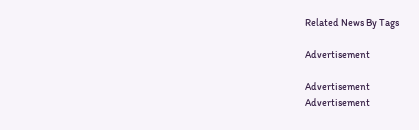Related News By Tags

Advertisement

Advertisement
Advertisement